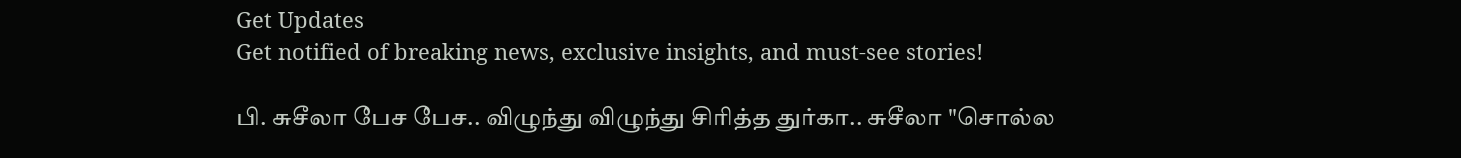Get Updates
Get notified of breaking news, exclusive insights, and must-see stories!

பி. சுசீலா பேச பேச.. விழுந்து விழுந்து சிரித்த துர்கா.. சுசீலா "சொல்ல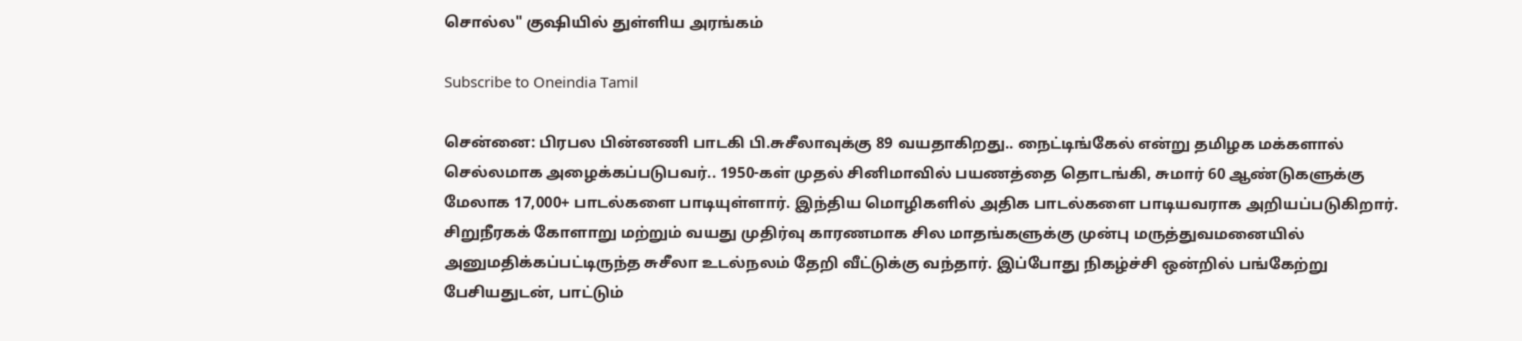சொல்ல" குஷியில் துள்ளிய அரங்கம்

Subscribe to Oneindia Tamil

சென்னை: பிரபல பின்னணி பாடகி பி.சுசீலாவுக்கு 89 வயதாகிறது.. நைட்டிங்கேல் என்று தமிழக மக்களால் செல்லமாக அழைக்கப்படுபவர்.. 1950-கள் முதல் சினிமாவில் பயணத்தை தொடங்கி, சுமார் 60 ஆண்டுகளுக்கு மேலாக 17,000+ பாடல்களை பாடியுள்ளார். இந்திய மொழிகளில் அதிக பாடல்களை பாடியவராக அறியப்படுகிறார். சிறுநீரகக் கோளாறு மற்றும் வயது முதிர்வு காரணமாக சில மாதங்களுக்கு முன்பு மருத்துவமனையில் அனுமதிக்கப்பட்டிருந்த சுசீலா உடல்நலம் தேறி வீட்டுக்கு வந்தார். இப்போது நிகழ்ச்சி ஒன்றில் பங்கேற்று பேசியதுடன், பாட்டும்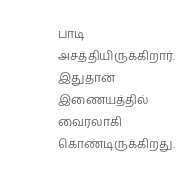பாடி அசத்தியிருக்கிறார். இதுதான் இணையத்தில் வைரலாகி கொண்டிருக்கிறது.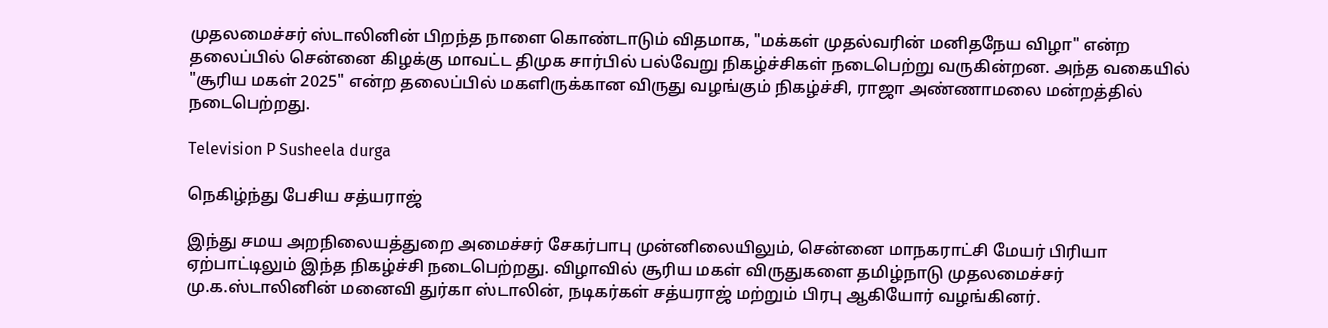முதலமைச்சர் ஸ்டாலினின் பிறந்த நாளை கொண்டாடும் விதமாக, "மக்கள் முதல்வரின் மனிதநேய விழா" என்ற தலைப்பில் சென்னை கிழக்கு மாவட்ட திமுக சார்பில் பல்வேறு நிகழ்ச்சிகள் நடைபெற்று வருகின்றன. அந்த வகையில் "சூரிய மகள் 2025" என்ற தலைப்பில் மகளிருக்கான விருது வழங்கும் நிகழ்ச்சி, ராஜா அண்ணாமலை மன்றத்தில் நடைபெற்றது.

Television P Susheela durga

நெகிழ்ந்து பேசிய சத்யராஜ்

இந்து சமய அறநிலையத்துறை அமைச்சர் சேகர்பாபு முன்னிலையிலும், சென்னை மாநகராட்சி மேயர் பிரியா ஏற்பாட்டிலும் இந்த நிகழ்ச்சி நடைபெற்றது. விழாவில் சூரிய மகள் விருதுகளை தமிழ்நாடு முதலமைச்சர் மு.க.ஸ்டாலினின் மனைவி துர்கா ஸ்டாலின், நடிகர்கள் சத்யராஜ் மற்றும் பிரபு ஆகியோர் வழங்கினர்.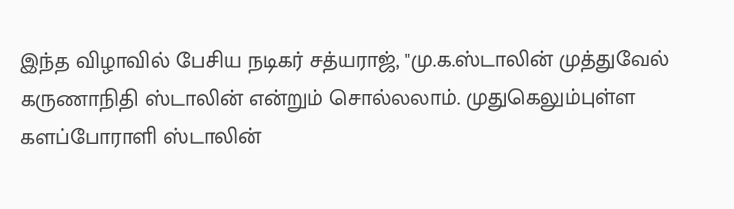இந்த விழாவில் பேசிய நடிகர் சத்யராஜ், "மு.க.ஸ்டாலின் முத்துவேல் கருணாநிதி ஸ்டாலின் என்றும் சொல்லலாம். முதுகெலும்புள்ள களப்போராளி ஸ்டாலின்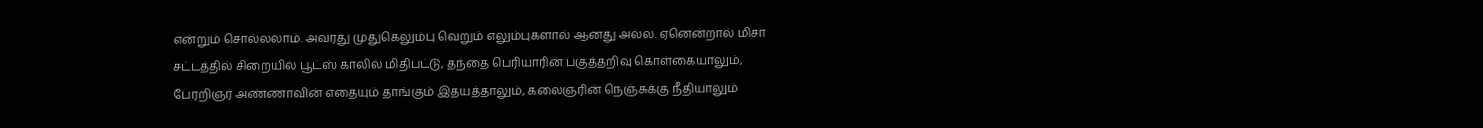என்றும் சொல்லலாம். அவரது முதுகெலும்பு வெறும் எலும்புகளால் ஆனது அல்ல. ஏனென்றால் மிசா சட்டத்தில் சிறையில் பூட்ஸ் காலில் மிதிபட்டு, தந்தை பெரியாரின் பகுத்தறிவு கொள்கையாலும், பேரறிஞர் அண்ணாவின் எதையும் தாங்கும் இதயத்தாலும், கலைஞரின் நெஞ்சுக்கு நீதியாலும்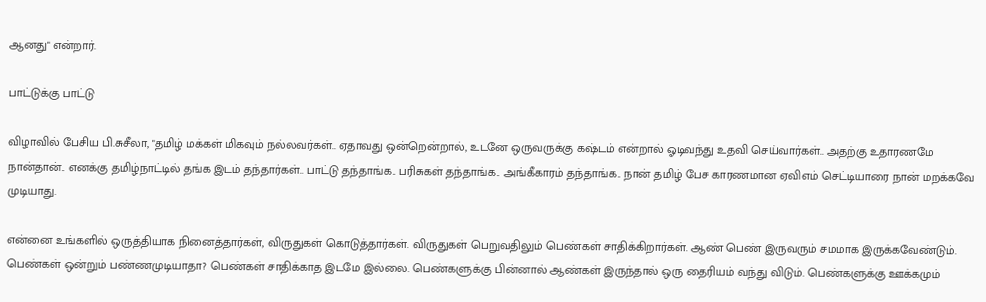ஆனது" என்றார்.

பாட்டுக்கு பாட்டு

விழாவில் பேசிய பி.சுசீலா, "தமிழ் மக்கள் மிகவும் நல்லவர்கள்.. ஏதாவது ஒன்றென்றால், உடனே ஒருவருக்கு கஷ்டம் என்றால் ஓடிவந்து உதவி செய்வார்கள்.. அதற்கு உதாரணமே நான்தான்.. எனக்கு தமிழ்நாட்டில் தங்க இடம் தந்தார்கள்.. பாட்டு தந்தாங்க.. பரிசுகள் தந்தாங்க.. அங்கீகாரம் தந்தாங்க.. நான் தமிழ் பேச காரணமான ஏவிஎம் செட்டியாரை நான் மறக்கவே முடியாது.

என்னை உங்களில் ஒருத்தியாக நினைத்தார்கள், விருதுகள் கொடுத்தார்கள். விருதுகள் பெறுவதிலும் பெண்கள் சாதிக்கிறார்கள். ஆண் பெண் இருவரும் சமமாக இருக்கவேண்டும். பெண்கள் ஒன்றும் பண்ணமுடியாதா? பெண்கள் சாதிக்காத இடமே இல்லை. பெண்களுக்கு பின்னால் ஆண்கள் இருந்தால் ஒரு தைரியம் வந்து விடும். பெண்களுக்கு ஊக்கமும்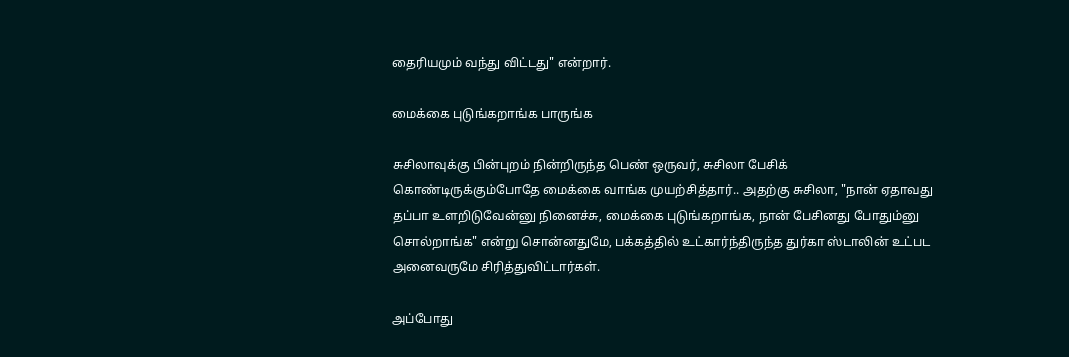தைரியமும் வந்து விட்டது" என்றார்.

மைக்கை புடுங்கறாங்க பாருங்க

சுசிலாவுக்கு பின்புறம் நின்றிருந்த பெண் ஒருவர், சுசிலா பேசிக் கொண்டிருக்கும்போதே மைக்கை வாங்க முயற்சித்தார்.. அதற்கு சுசிலா, "நான் ஏதாவது தப்பா உளறிடுவேன்னு நினைச்சு, மைக்கை புடுங்கறாங்க, நான் பேசினது போதும்னு சொல்றாங்க" என்று சொன்னதுமே, பக்கத்தில் உட்கார்ந்திருந்த துர்கா ஸ்டாலின் உட்பட அனைவருமே சிரித்துவிட்டார்கள்.

அப்போது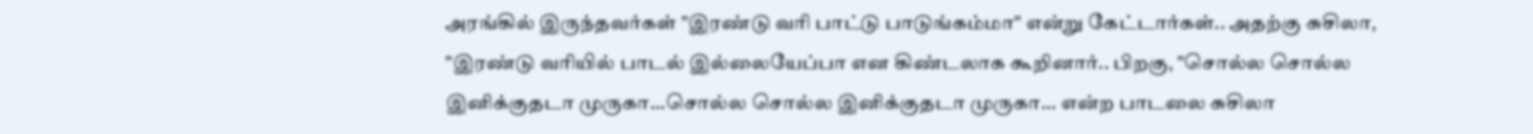அரங்கில் இருந்தவர்கள் "இரண்டு வரி பாட்டு பாடுங்கம்மா" என்று கேட்டார்கள்.. அதற்கு சுசிலா, "இரண்டு வரியில் பாடல் இல்லையேப்பா என கிண்டலாக கூறினார்.. பிறகு, "சொல்ல சொல்ல இனிக்குதடா முருகா...சொல்ல சொல்ல இனிக்குதடா முருகா... என்ற பாடலை சுசிலா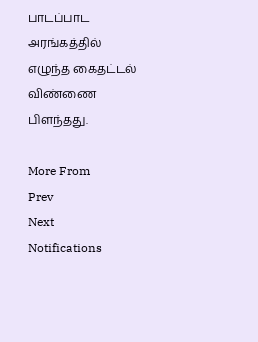பாடப்பாட அரங்கத்தில் எழுந்த கைதட்டல் விண்ணை பிளந்தது.

More From
Prev
Next
Notifications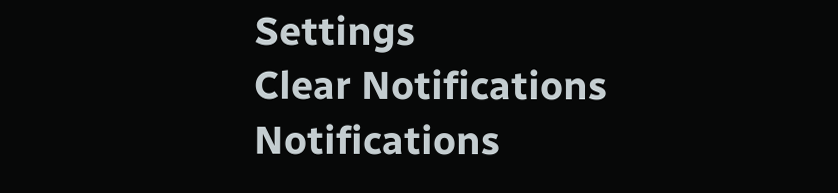Settings
Clear Notifications
Notifications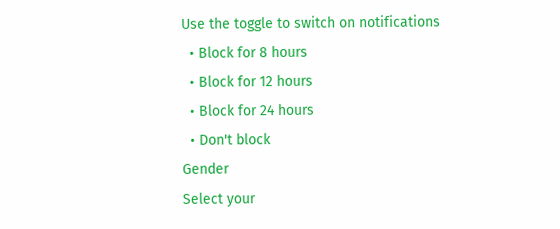Use the toggle to switch on notifications
  • Block for 8 hours
  • Block for 12 hours
  • Block for 24 hours
  • Don't block
Gender
Select your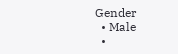Gender
  • Male
  •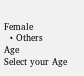Female
  • Others
Age
Select your Age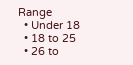Range
  • Under 18
  • 18 to 25
  • 26 to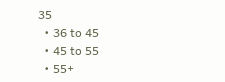35
  • 36 to 45
  • 45 to 55
  • 55+